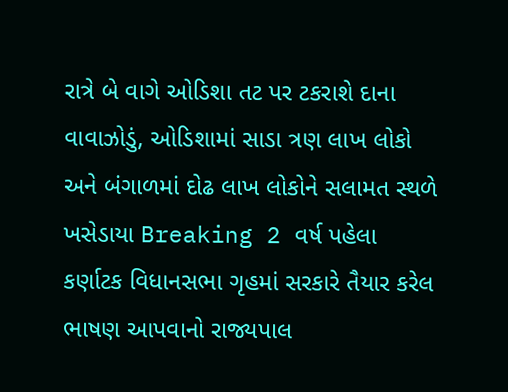રાત્રે બે વાગે ઓડિશા તટ પર ટકરાશે દાના વાવાઝોડું, ઓડિશામાં સાડા ત્રણ લાખ લોકો અને બંગાળમાં દોઢ લાખ લોકોને સલામત સ્થળે ખસેડાયા Breaking 2 વર્ષ પહેલા
કર્ણાટક વિધાનસભા ગૃહમાં સરકારે તૈયાર કરેલ ભાષણ આપવાનો રાજ્યપાલ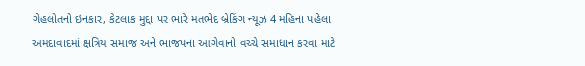ગેહલોતનો ઇનકાર, કેટલાક મુદ્દા પર ભારે મતભેદ બ્રેકિંગ ન્યૂઝ 4 મહિના પહેલા
અમદાવાદમાં ક્ષત્રિય સમાજ અને ભાજપના આગેવાનો વચ્ચે સમાધાન કરવા માટે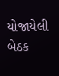યોજાયેલી બેઠક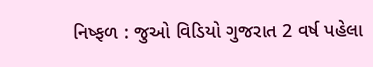નિષ્ફળ : જુઓ વિડિયો ગુજરાત 2 વર્ષ પહેલા